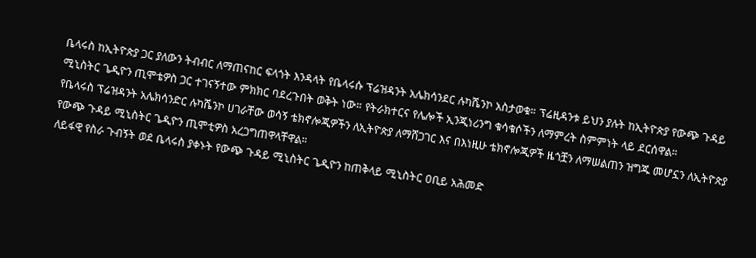ቤላሩስ ከኢትዮጵያ ጋር ያለውን ትብብር ለማጠናከር ፍላጎት እንዳላት የቤላሩሱ ፕሬዝዳንት አሌክሳንደር ሉካሼንኮ አስታወቁ። ፕሬዚዳንቱ ይህን ያሉት ከኢትዮጵያ የውጭ ጉዳይ ሚኒስትር ጌዲዮን ጢሞቴዎስ ጋር ተገናኝተው ምክክር ባደረጉበት ወቅት ነው። የትራክተርና የሌሎች ኢንጂነሪንግ ቁሳቁሶችን ለማምረት ስምምነት ላይ ደርሰዋል።
የቤላሩስ ፕሬዝዳንት አሌክሳንድር ሉካሼንኮ ሀገራቸው ወሳኝ ቴክኖሎጂዎችን ለኢትዮጵያ ለማሸጋገር እና በእነዚሁ ቴክኖሎጂዎች ዜጎቿን ለማሠልጠን ዝግጁ መሆኗን ለኢትዮጵያ የውጭ ጉዳይ ሚኒስትር ጌዲዮን ጢሞቲዎስ አረጋግጠዋላቸዋል።
ለይፋዊ የስራ ጉብኝት ወደ ቤላሩስ ያቀኑት የውጭ ጉዳይ ሚኒስትር ጌዲዮን ከጠቅላይ ሚኒስትር ዐቢይ አሕመድ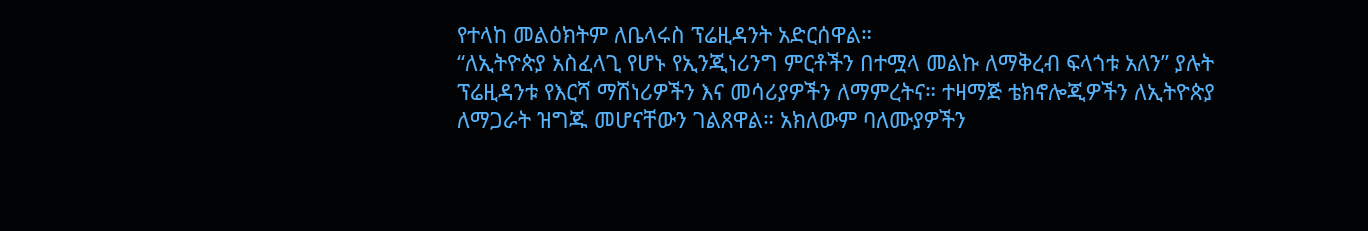የተላከ መልዕክትም ለቤላሩስ ፕሬዚዳንት አድርሰዋል።
“ለኢትዮጵያ አስፈላጊ የሆኑ የኢንጂነሪንግ ምርቶችን በተሟላ መልኩ ለማቅረብ ፍላጎቱ አለን” ያሉት ፕሬዚዳንቱ የእርሻ ማሽነሪዎችን እና መሳሪያዎችን ለማምረትና። ተዛማጅ ቴክኖሎጂዎችን ለኢትዮጵያ ለማጋራት ዝግጁ መሆናቸውን ገልጸዋል። አክለውም ባለሙያዎችን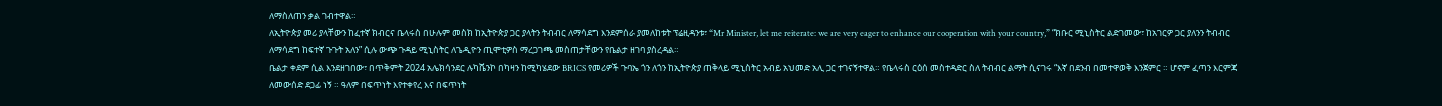ለማስለጠን ቃል ገብተዋል።
ለኢትዮጵያ መሪ ያላቸውን ከፈተኛ ክብርና ቤላሩስ በሁሉም መስክ ከኢትዮጵያ ጋር ያላትን ትብብር ለማሳደግ እንደምሰራ ያመለከቱት ፕሬዚዳንቱ፣ “Mr Minister, let me reiterate: we are very eager to enhance our cooperation with your country,” “ክቡር ሚኒስትር ልድገመው፣ ከአገርዎ ጋር ያለንን ትብብር ለማሳደግ ከፍተኛ ጉጉት አለን” ሲሉ ውጭ ጉዳይ ሚኒስትር ለጌዲዮን ጢሞቲዎስ ማረጋገጫ መስጠታቸውን የቤልታ ዘገባ ያስረዳል።
ቤልታ ቀደም ሲል እንደዘገበው፣ በጥቅምት 2024 አሌክሳንደር ሉካሼንኮ በካዛን ከሚካሄደው BRICS የመሪዎች ጉባኤ ጎን ለጎን ከኢትዮጵያ ጠቅላይ ሚኒስትር አብይ አህመድ አሊ ጋር ተገናኝተዋል። የቤላሩስ ርዕሰ መስተዳድር ስለ ትብብር ልማት ሲናገሩ “እኛ በደንብ በመተዋወቅ እንጀምር ። ሆኖም ፈጣን እርምጃ ለመውሰድ ደጋፊ ነኝ ። ዓለም በፍጥነት እየተቀየረ እና በፍጥነት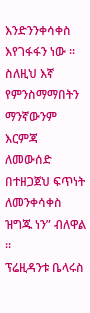እንድንንቀሳቀስ እየገፋፋን ነው ። ስለዚህ እኛ የምንስማማበትን ማንኛውንም እርምጃ ለመውሰድ በተዘጋጀህ ፍጥነት ለመንቀሳቀስ ዝግጁ ነን” ብለዋል ።
ፕሬዚዳንቱ ቤላሩስ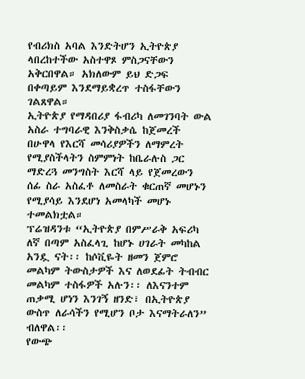የብሪክስ አባል እንድትሆን ኢትዮጵያ ላበረከተችው አስተዋጾ ምስጋናቸውን አቅርበዋል። አክለውም ይህ ድጋፍ በቀጣይም እንደማይቋረጥ ተስፋቸውን ገልጸዋል።
ኢትዮጵያ የማዳበሪያ ፋብሪካ ለመገንባት ውል አስራ ተግባራዊ እንቅስቃሴ ከጀመረች በሁዋላ የእርሻ መሳሪያዎችን ለማምረት የሚያስችላትን ስምምነት ከቤራሉስ ጋር ማድረጓ መንግስት እርሻ ላይ የጀመረውን ሰፊ ስራ አስፈቶ ለመስራት ቁርጠኛ መሆኑን የሚያሳይ እንደሆነ አመላካች መሆኑ ተመልክቷል።
ፕሬዝዳንቱ “ኢትዮጵያ በምሥራቅ አፍሪካ ለኛ በጣም አስፈላጊ ከሆኑ ሀገራት መካከል አንዷ ናት፡፡ ከሶቪዬት ዘመን ጀምሮ መልካም ትውስታዎች እና ለወደፊት ትብብር መልካም ተስፋዎች አሉን፡፡ ለእናንተም ጠቃሚ ሆነን እንገኝ ዘንድ፣ በኢትዮጵያ ውስጥ ለራሳችን የሚሆን ቦታ እናማትራለን” ብለዋል፡፡
የውጭ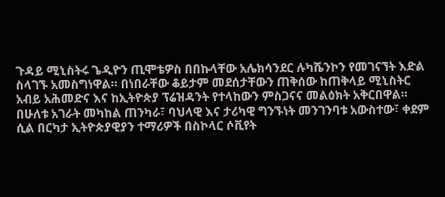ጉዳይ ሚኒስትሩ ጌዲዮን ጢሞቴዎስ በበኩላቸው አሌክሳንደር ሉካሼንኮን የመገናኘት እድል ስላገኙ አመስግነዋል። በነበራቸው ቆይታም መደሰታቸውን ጠቅሰው ከጠቅላይ ሚኒስትር አብይ አሕመድና እና ከኢትዮጵያ ፕሬዝዳንት የተላከውን ምስጋናና መልዕክት አቅርበዋል።
በሁለቱ አገራት መካከል ጠንካራ፣ ባህላዊ እና ታሪካዊ ግንኙነት መንገንባቱ አውስተው፣ ቀደም ሲል በርካታ ኢትዮጵያዊያን ተማሪዎች በስኮላር ሶቪየት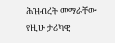ሕዝብረት መማራቸው የዚሁ ታሪካዊ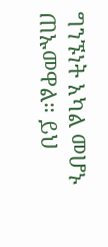ግንኙነት አካል መሆኑ ጠኡመዋል። ይህ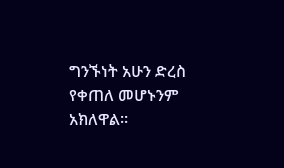ግንኙነት አሁን ድረስ የቀጠለ መሆኑንም አክለዋል።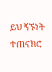ይህ ኝኙነት ተጠናክሮ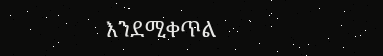እንደሚቀጥል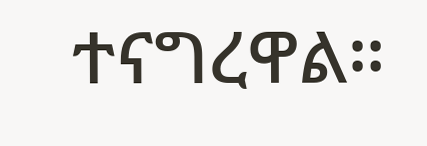ተናግረዋል።